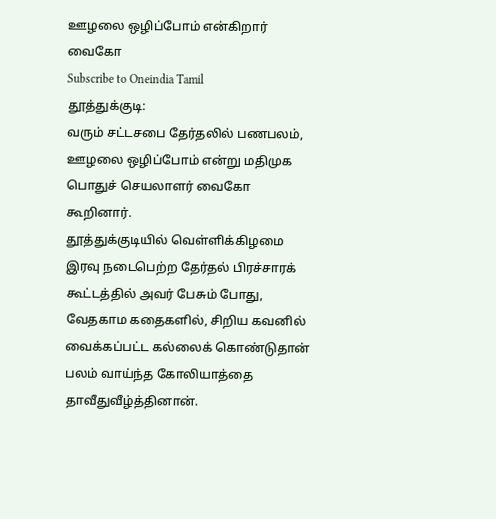ஊழலை ஒழிப்போம் என்கிறார் வைகோ
Subscribe to Oneindia Tamil
தூத்துக்குடி:
வரும் சட்டசபை தேர்தலில் பணபலம், ஊழலை ஒழிப்போம் என்று மதிமுக பொதுச் செயலாளர் வைகோ கூறினார்.
தூத்துக்குடியில் வெள்ளிக்கிழமை இரவு நடைபெற்ற தேர்தல் பிரச்சாரக் கூட்டத்தில் அவர் பேசும் போது,
வேதகாம கதைகளில், சிறிய கவனில் வைக்கப்பட்ட கல்லைக் கொண்டுதான் பலம் வாய்ந்த கோலியாத்தை தாவீதுவீழ்த்தினான்.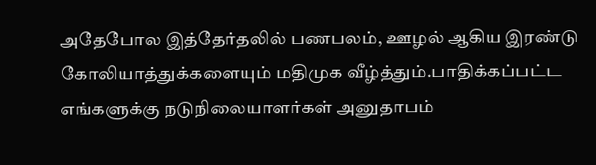அதேபோல இத்தேர்தலில் பணபலம், ஊழல் ஆகிய இரண்டு கோலியாத்துக்களையும் மதிமுக வீழ்த்தும்.பாதிக்கப்பட்ட எங்களுக்கு நடுநிலையாளர்கள் அனுதாபம்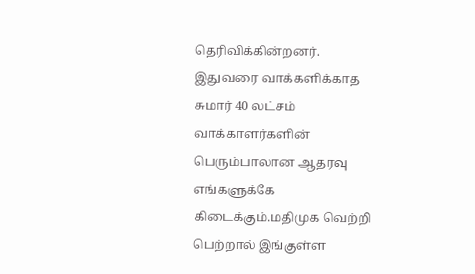தெரிவிக்கின்றனர்.
இதுவரை வாக்களிக்காத சுமார் 40 லட்சம் வாக்காளர்களின் பெரும்பாலான ஆதரவு எங்களுக்கே கிடைக்கும்.மதிமுக வெற்றி பெற்றால் இங்குள்ள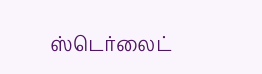ஸ்டெர்லைட்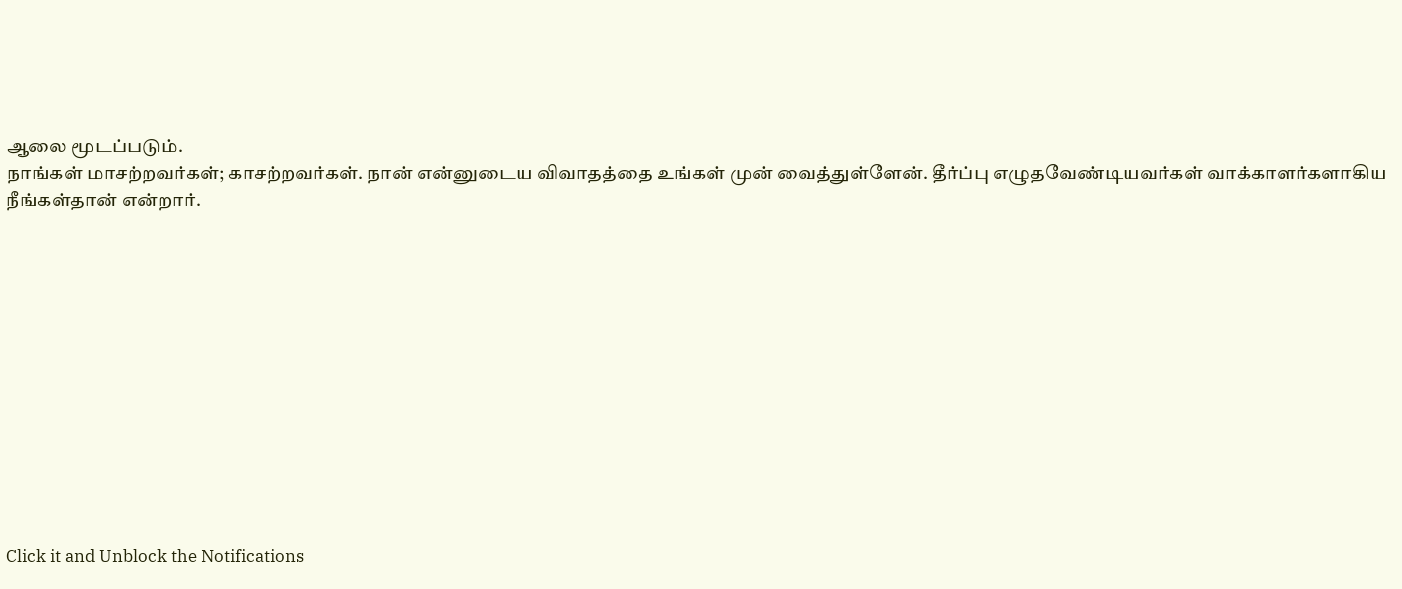ஆலை மூடப்படும்.
நாங்கள் மாசற்றவர்கள்; காசற்றவர்கள். நான் என்னுடைய விவாதத்தை உங்கள் முன் வைத்துள்ளேன். தீர்ப்பு எழுதவேண்டியவர்கள் வாக்காளர்களாகிய நீங்கள்தான் என்றார்.












Click it and Unblock the Notifications